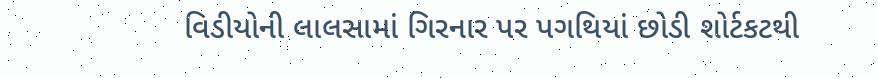વિડીયોની લાલસામાં ગિરનાર પર પગથિયાં છોડી શોર્ટકટથી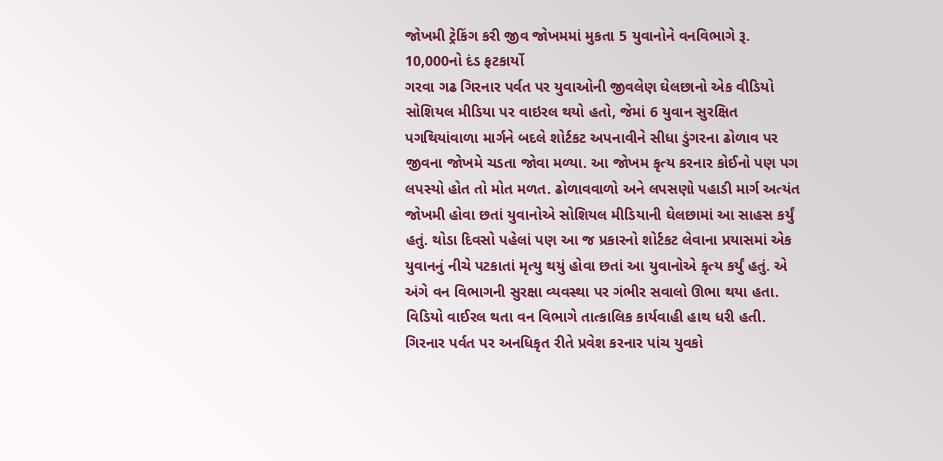જોખમી ટ્રેકિંગ કરી જીવ જોખમમાં મુકતા 5 યુવાનોને વનવિભાગે રૂ. 10,000નો દંડ ફટકાર્યો
ગરવા ગઢ ગિરનાર પર્વત પર યુવાઓની જીવલેણ ઘેલછાનો એક વીડિયો સોશિયલ મીડિયા પર વાઇરલ થયો હતો, જેમાં 6 યુવાન સુરક્ષિત પગથિયાંવાળા માર્ગને બદલે શોર્ટકટ અપનાવીને સીધા ડુંગરના ઢોળાવ પર જીવના જોખમે ચડતા જોવા મળ્યા. આ જોખમ કૃત્ય કરનાર કોઈનો પણ પગ લપસ્યો હોત તો મોત મળત. ઢોળાવવાળો અને લપસણો પહાડી માર્ગ અત્યંત જોખમી હોવા છતાં યુવાનોએ સોશિયલ મીડિયાની ઘેલછામાં આ સાહસ કર્યું હતું. થોડા દિવસો પહેલાં પણ આ જ પ્રકારનો શોર્ટકટ લેવાના પ્રયાસમાં એક યુવાનનું નીચે પટકાતાં મૃત્યુ થયું હોવા છતાં આ યુવાનોએ કૃત્ય કર્યું હતું. એ અંગે વન વિભાગની સુરક્ષા વ્યવસ્થા પર ગંભીર સવાલો ઊભા થયા હતા.
વિડિયો વાઈરલ થતા વન વિભાગે તાત્કાલિક કાર્યવાહી હાથ ધરી હતી. ગિરનાર પર્વત પર અનધિકૃત રીતે પ્રવેશ કરનાર પાંચ યુવકો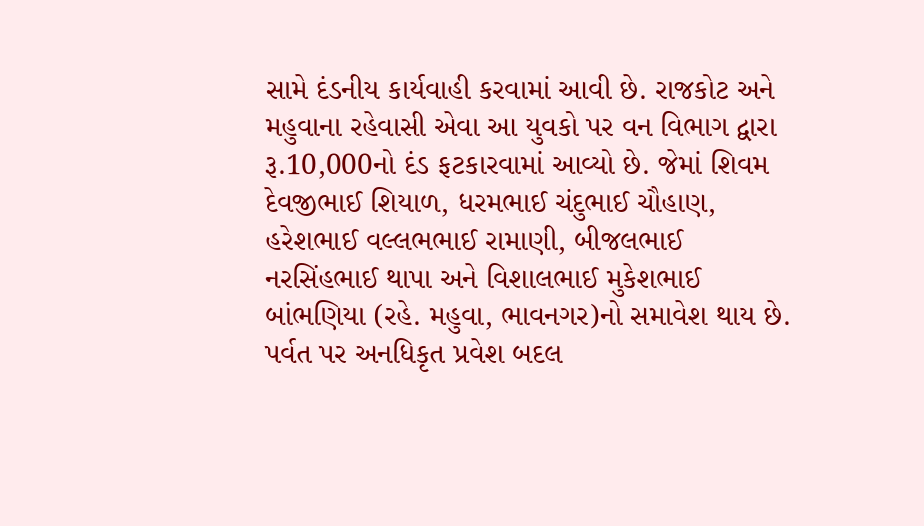સામે દંડનીય કાર્યવાહી કરવામાં આવી છે. રાજકોટ અને મહુવાના રહેવાસી એવા આ યુવકો પર વન વિભાગ દ્વારા રૂ.10,000નો દંડ ફટકારવામાં આવ્યો છે. જેમાં શિવમ દેવજીભાઈ શિયાળ, ધરમભાઈ ચંદુભાઈ ચૌહાણ, હરેશભાઈ વલ્લભભાઈ રામાણી, બીજલભાઈ નરસિંહભાઈ થાપા અને વિશાલભાઈ મુકેશભાઈ બાંભણિયા (રહે. મહુવા, ભાવનગર)નો સમાવેશ થાય છે. પર્વત પર અનધિકૃત પ્રવેશ બદલ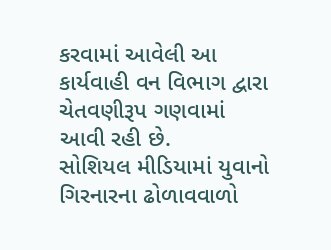કરવામાં આવેલી આ કાર્યવાહી વન વિભાગ દ્વારા ચેતવણીરૂપ ગણવામાં આવી રહી છે.
સોશિયલ મીડિયામાં યુવાનો ગિરનારના ઢોળાવવાળો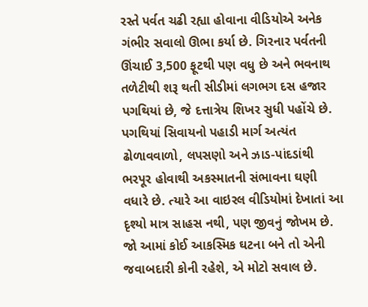રસ્તે પર્વત ચઢી રહ્યા હોવાના વીડિયોએ અનેક ગંભીર સવાલો ઊભા કર્યા છે. ગિરનાર પર્વતની ઊંચાઈ 3,500 ફૂટથી પણ વધુ છે અને ભવનાથ તળેટીથી શરૂ થતી સીડીમાં લગભગ દસ હજાર પગથિયાં છે, જે દત્તાત્રેય શિખર સુધી પહોંચે છે. પગથિયાં સિવાયનો પહાડી માર્ગ અત્યંત ઢોળાવવાળો, લપસણો અને ઝાડ-પાંદડાંથી ભરપૂર હોવાથી અકસ્માતની સંભાવના ઘણી વધારે છે. ત્યારે આ વાઇરલ વીડિયોમાં દેખાતાં આ દૃશ્યો માત્ર સાહસ નથી, પણ જીવનું જોખમ છે. જો આમાં કોઈ આકસ્મિક ઘટના બને તો એની જવાબદારી કોની રહેશે, એ મોટો સવાલ છે.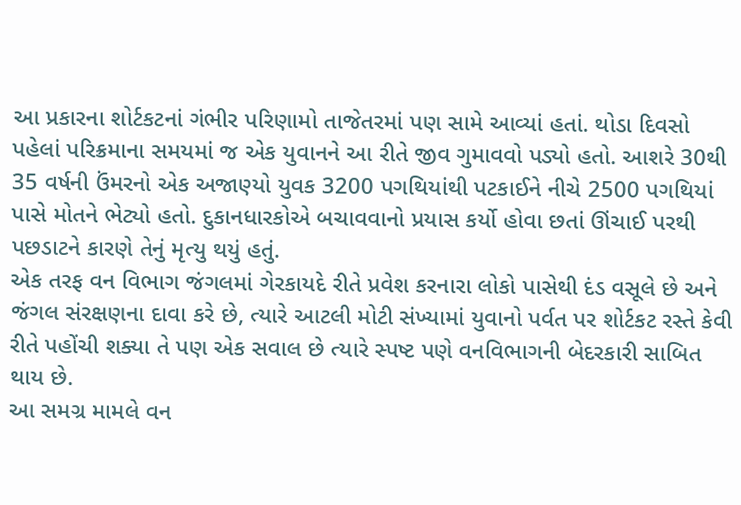આ પ્રકારના શોર્ટકટનાં ગંભીર પરિણામો તાજેતરમાં પણ સામે આવ્યાં હતાં. થોડા દિવસો પહેલાં પરિક્રમાના સમયમાં જ એક યુવાનને આ રીતે જીવ ગુમાવવો પડ્યો હતો. આશરે 30થી 35 વર્ષની ઉંમરનો એક અજાણ્યો યુવક 3200 પગથિયાંથી પટકાઈને નીચે 2500 પગથિયાં પાસે મોતને ભેટ્યો હતો. દુકાનધારકોએ બચાવવાનો પ્રયાસ કર્યો હોવા છતાં ઊંચાઈ પરથી પછડાટને કારણે તેનું મૃત્યુ થયું હતું.
એક તરફ વન વિભાગ જંગલમાં ગેરકાયદે રીતે પ્રવેશ કરનારા લોકો પાસેથી દંડ વસૂલે છે અને જંગલ સંરક્ષણના દાવા કરે છે, ત્યારે આટલી મોટી સંખ્યામાં યુવાનો પર્વત પર શોર્ટકટ રસ્તે કેવી રીતે પહોંચી શક્યા તે પણ એક સવાલ છે ત્યારે સ્પષ્ટ પણે વનવિભાગની બેદરકારી સાબિત થાય છે.
આ સમગ્ર મામલે વન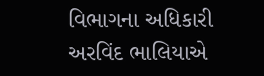વિભાગના અધિકારી અરવિંદ ભાલિયાએ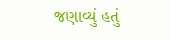જણાવ્યું હતું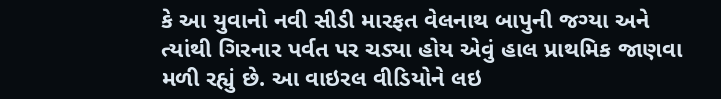કે આ યુવાનો નવી સીડી મારફત વેલનાથ બાપુની જગ્યા અને ત્યાંથી ગિરનાર પર્વત પર ચડ્યા હોય એવું હાલ પ્રાથમિક જાણવા મળી રહ્યું છે. આ વાઇરલ વીડિયોને લઇ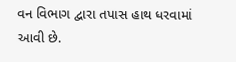વન વિભાગ દ્વારા તપાસ હાથ ધરવામાં આવી છે.